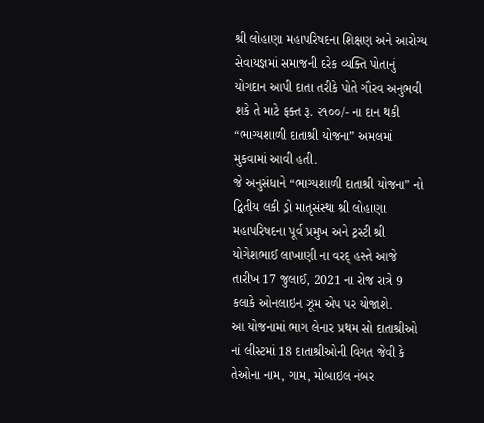શ્રી લોહાણા મહાપરિષદના શિક્ષણ અને આરોગ્ય સેવાયજ્ઞમાં સમાજની દરેક વ્યક્તિ પોતાનું યોગદાન આપી દાતા તરીકે પોતે ગૌરવ અનુભવી શકે તે માટે ફક્ત રૂ. ૨૧૦૦/- ના દાન થકી “ભાગ્યશાળી દાતાશ્રી યોજના” અમલમાં મુકવામાં આવી હતી.
જે અનુસંધાને “ભાગ્યશાળી દાતાશ્રી યોજના” નો દ્વિતીય લકી ડ્રો માતૃસંસ્થા શ્રી લોહાણા મહાપરિષદના પૂર્વ પ્રમુખ અને ટ્રસ્ટી શ્રી યોગેશભાઈ લાખાણી ના વરદ્ હસ્તે આજે તારીખ 17 જુલાઈ, 2021 ના રોજ રાત્રે 9 કલાકે ઓનલાઇન ઝૂમ એપ પર યોજાશે.
આ યોજનામાં ભાગ લેનાર પ્રથમ સો દાતાશ્રીઓ નાં લીસ્ટમાં 18 દાતાશ્રીઓની વિગત જેવી કે તેઓના નામ, ગામ, મોબાઇલ નંબર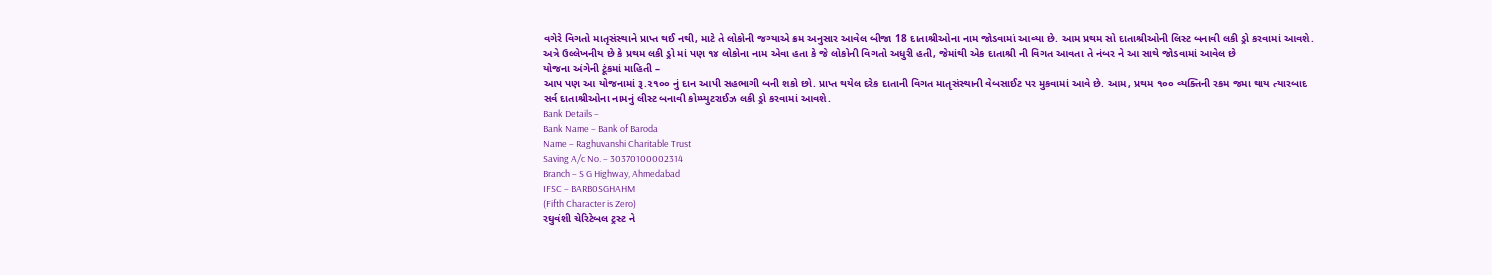વગેરે વિગતો માતૃસંસ્થાને પ્રાપ્ત થઈ નથી, માટે તે લોકોની જગ્યાએ ક્રમ અનુસાર આવેલ બીજા 18 દાતાશ્રીઓના નામ જોડવામાં આવ્યા છે. આમ પ્રથમ સો દાતાશ્રીઓની લિસ્ટ બનાવી લકી ડ્રો કરવામાં આવશે.
અત્રે ઉલ્લેખનીય છે કે પ્રથમ લકી ડ્રો માં પણ ૧૪ લોકોના નામ એવા હતા કે જે લોકોની વિગતો અધુરી હતી, જેમાંથી એક દાતાશ્રી ની વિગત આવતા તે નંબર ને આ સાથે જોડવામાં આવેલ છે
યોજના અંગેની ટૂંકમાં માહિતી –
આપ પણ આ યોજનામાં રૂ.૨૧૦૦ નું દાન આપી સહભાગી બની શકો છો. પ્રાપ્ત થયેલ દરેક દાતાની વિગત માતૃસંસ્થાની વેબસાઈટ પર મુકવામાં આવે છે. આમ, પ્રથમ ૧૦૦ વ્યક્તિની રકમ જમા થાય ત્યારબાદ સર્વ દાતાશ્રીઓના નામનું લીસ્ટ બનાવી કોમ્પ્યુટરાઈઝ લકી ડ્રો કરવામાં આવશે.
Bank Details –
Bank Name – Bank of Baroda
Name – Raghuvanshi Charitable Trust
Saving A/c No. – 30370100002314
Branch – S G Highway, Ahmedabad
IFSC – BARB0SGHAHM
(Fifth Character is Zero)
રઘુવંશી ચેરિટેબલ ટ્રસ્ટ ને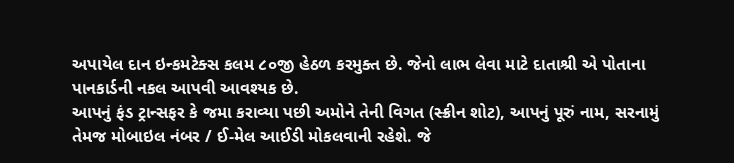અપાયેલ દાન ઇન્કમટેક્સ કલમ ૮૦જી હેઠળ કરમુક્ત છે. જેનો લાભ લેવા માટે દાતાશ્રી એ પોતાના પાનકાર્ડની નકલ આપવી આવશ્યક છે.
આપનું ફંડ ટ્રાન્સફર કે જમા કરાવ્યા પછી અમોને તેની વિગત (સ્ક્રીન શોટ), આપનું પૂરું નામ, સરનામું તેમજ મોબાઇલ નંબર / ઈ-મેલ આઈડી મોકલવાની રહેશે. જે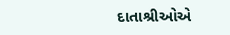દાતાશ્રીઓએ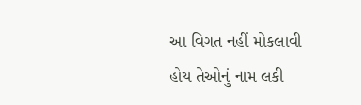આ વિગત નહીં મોકલાવી હોય તેઓનું નામ લકી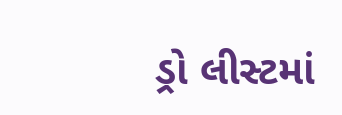ડ્રો લીસ્ટમાં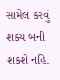સામેલ કરવું શક્ય બની શકશે નહિ.